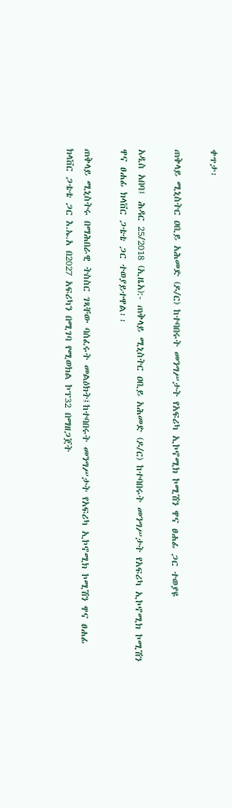ቀጥታ፡

ጠቅላይ ሚኒስትር ዐቢይ አሕመድ (ዶ/ር) ከተባበሩት መንግሥታት የአፍሪካ ኢኮኖሚክ ኮሚሽን ዋና ፀሐፊ ጋር ተወያዩ

አዲስ አበባ፤ ሕዳር 25/2018 (ኢዜአ):- ጠቅላይ ሚኒስትር ዐቢይ አሕመድ (ዶ/ር) ከተባበሩት መንግሥታት የአፍሪካ ኢኮኖሚክ ኮሚሽን ዋና ፀሐፊ ክላቨር ጋቴቴ ጋር ተወያይተዋል፡፡

ጠቅላይ ሚኒስትሩ በማሕበራዊ ትስስር ገጻቸው ባሰፈሩት መልዕክት፤ከተባበሩት መንግሥታት የአፍሪካ ኢኮኖሚክ ኮሚሽን ዋና ፀሐፊ ክላቨር ጋቴቴ ጋር እ.ኤ.አ በ2027 አፍሪካን በሚገባ የሚወክል ኮፕ32 በማዘጋጀት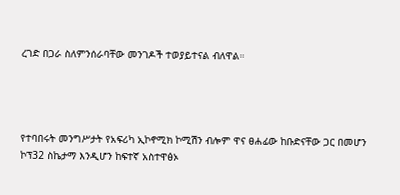ረገድ በጋራ ስለምንሰራባቸው መንገዶች ተወያይተናል ብለዋል።




የተባበሩት መንግሥታት የአፍሪካ ኢኮኖሚክ ኮሚሽን ብሎም ዋና ፀሐፊው ከቡድናቸው ጋር በመሆን ኮፕ32 ስኬታማ እንዲሆን ከፍተኛ አስተዋፅኦ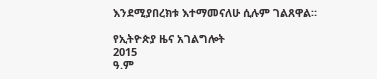እንደሚያበረክቱ እተማመናለሁ ሲሉም ገልጸዋል።

የኢትዮጵያ ዜና አገልግሎት
2015
ዓ.ም